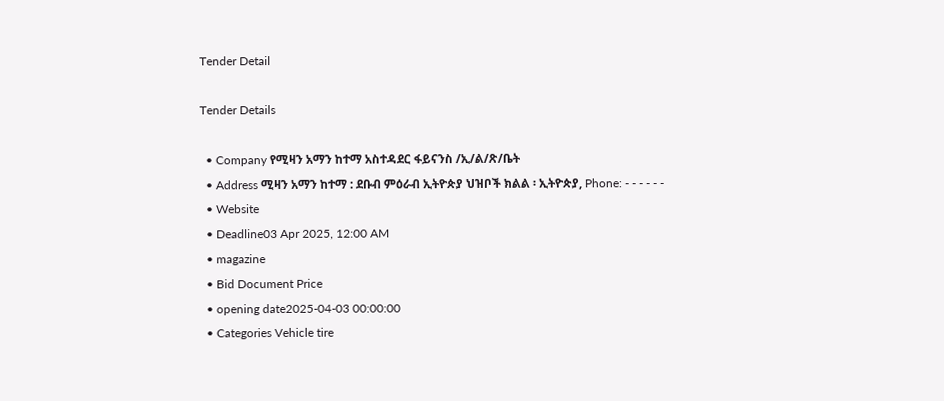Tender Detail

Tender Details

  • Company የሚዛን አማን ከተማ አስተዳደር ፋይናንስ /ኢ/ል/ጽ/ቤት
  • Address ሚዛን አማን ከተማ : ደቡብ ምዕራብ ኢትዮጵያ ህዝቦች ክልል ፡ ኢትዮጵያ, Phone: - - - - - -
  • Website
  • Deadline03 Apr 2025, 12:00 AM
  • magazine
  • Bid Document Price
  • opening date2025-04-03 00:00:00
  • Categories Vehicle tire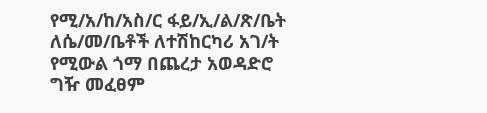የሚ/አ/ከ/አስ/ር ፋይ/ኢ/ል/ጽ/ቤት ለሴ/መ/ቤቶች ለተሽከርካሪ አገ/ት የሚውል ጎማ በጨረታ አወዳድሮ ግዥ መፈፀም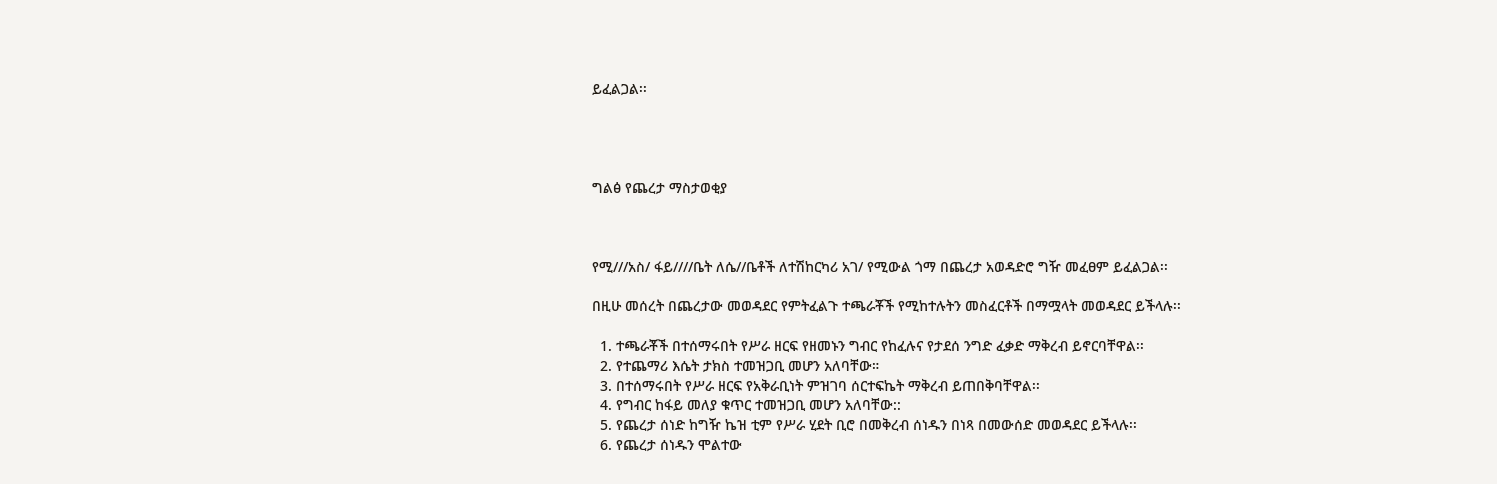ይፈልጋል፡፡




ግልፅ የጨረታ ማስታወቂያ



የሚ///አስ/ ፋይ////ቤት ለሴ//ቤቶች ለተሽከርካሪ አገ/ የሚውል ጎማ በጨረታ አወዳድሮ ግዥ መፈፀም ይፈልጋል፡፡

በዚሁ መሰረት በጨረታው መወዳደር የምትፈልጉ ተጫራቾች የሚከተሉትን መስፈርቶች በማሟላት መወዳደር ይችላሉ፡፡

  1. ተጫራቾች በተሰማሩበት የሥራ ዘርፍ የዘመኑን ግብር የከፈሉና የታደሰ ንግድ ፈቃድ ማቅረብ ይኖርባቸዋል፡፡
  2. የተጨማሪ እሴት ታክስ ተመዝጋቢ መሆን አለባቸው።
  3. በተሰማሩበት የሥራ ዘርፍ የአቅራቢነት ምዝገባ ሰርተፍኬት ማቅረብ ይጠበቅባቸዋል፡፡
  4. የግብር ከፋይ መለያ ቁጥር ተመዝጋቢ መሆን አለባቸው::
  5. የጨረታ ሰነድ ከግዥ ኬዝ ቲም የሥራ ሂደት ቢሮ በመቅረብ ሰነዱን በነጻ በመውሰድ መወዳደር ይችላሉ፡፡
  6. የጨረታ ሰነዱን ሞልተው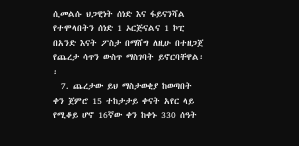ሲመልሱ ህጋዊነት ሰነድ እና ፋይናንሻል የተሞላበትን ሰነድ 1 ኦርጅናልና 1 ኮፒ በአንድ እናት ፖስታ በማሸግ ለዚሁ በተዘጋጀ የጨረታ ሳጥን ውስጥ ማስገባት ይኖርባቸዋል፡፡
  7. ጨረታው ይህ ማስታወቂያ ከወጣበት ቀን ጀምሮ 15 ተከታታይ ቀናት አየር ላይ የሚቆይ ሆኖ 16ኛው ቀን ከቀኑ 330 ሰዓት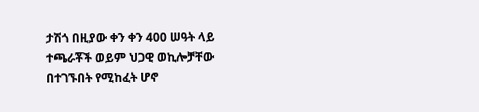ታሽጎ በዚያው ቀን ቀን 400 ሠዓት ላይ ተጫራቾች ወይም ህጋዊ ወኪሎቻቸው በተገኙበት የሚከፈት ሆኖ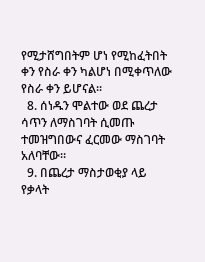የሚታሸግበትም ሆነ የሚከፈትበት ቀን የስራ ቀን ካልሆነ በሚቀጥለው የስራ ቀን ይሆናል፡፡
  8. ሰነዱን ሞልተው ወደ ጨረታ ሳጥን ለማስገባት ሲመጡ ተመዝግበውና ፈርመው ማስገባት አለባቸው።
  9. በጨረታ ማስታወቂያ ላይ የቃላት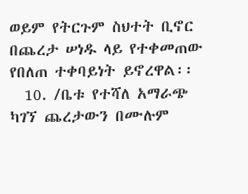ወይም የትርጉም ስህተት ቢኖር በጨረታ ሠነዱ ላይ የተቀመጠው የበለጠ ተቀባይነት ይኖረዋል፡፡
  10. /ቤቱ የተሻለ አማራጭ ካገኘ ጨረታውን በሙሉም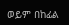ወይም በከፊል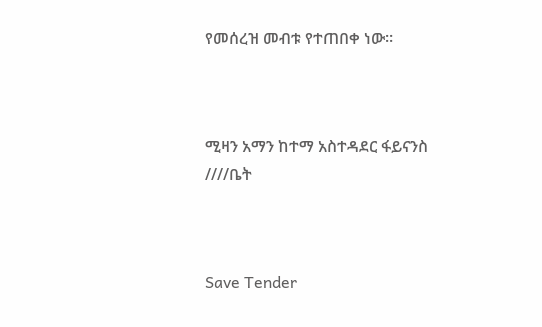የመሰረዝ መብቱ የተጠበቀ ነው።



ሚዛን አማን ከተማ አስተዳደር ፋይናንስ ////ቤት



Save Tender